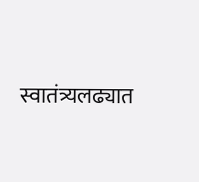स्वातंत्र्यलढ्यात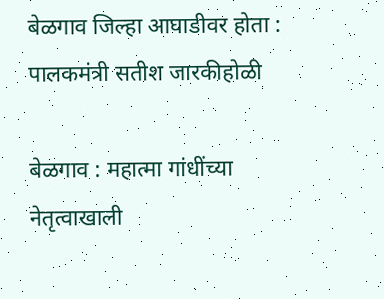बेळगाव जिल्हा आघाडीवर होता : पालकमंत्री सतीश जारकीहोळी

बेळगाव : महात्मा गांधींच्या नेतृत्वाखाली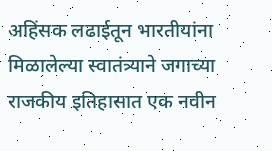अहिंसक लढाईतून भारतीयांना मिळालेल्या स्वातंत्र्याने जगाच्या राजकीय इतिहासात एक नवीन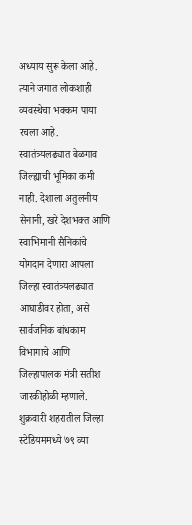अध्याय सुरू केला आहे. त्याने जगात लोकशाही व्यवस्थेचा भक्कम पाया रचला आहे. स्वातंत्र्यलढ्यात बेळगाव जिल्ह्याची भूमिका कमी नाही. देशाला अतुलनीय सेनानी, खरे देशभक्त आणि स्वाभिमानी सैनिकांचे योगदान देणारा आपला जिल्हा स्वातंत्र्यलढ्यात आघाडीवर होता, असे सार्वजनिक बांधकाम विभागाचे आणि जिल्हापालक मंत्री सतीश जारकीहोळी म्हणाले.
शुक्रवारी शहरातील जिल्हा स्टेडियममध्ये ७९ व्या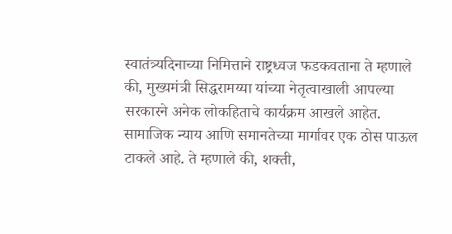स्वातंत्र्यदिनाच्या निमित्ताने राष्ट्रध्वज फडकवताना ते म्हणाले की, मुख्यमंत्री सिद्धरामय्या यांच्या नेतृत्वाखाली आपल्या सरकारने अनेक लोकहिताचे कार्यक्रम आखले आहेत. सामाजिक न्याय आणि समानतेच्या मार्गावर एक ठोस पाऊल टाकले आहे. ते म्हणाले की, शक्ती,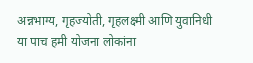अन्नभाग्य, गृहज्योती, गृहलक्ष्मी आणि युवानिधी या पाच हमी योजना लोकांना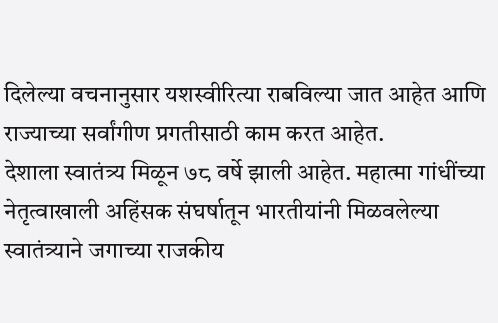दिलेल्या वचनानुसार यशस्वीरित्या राबविल्या जात आहेत आणि राज्याच्या सर्वांगीण प्रगतीसाठी काम करत आहेत.
देशाला स्वातंत्र्य मिळून ७८ वर्षे झाली आहेत. महात्मा गांधींच्या नेतृत्वाखाली अहिंसक संघर्षातून भारतीयांनी मिळवलेल्या स्वातंत्र्याने जगाच्या राजकीय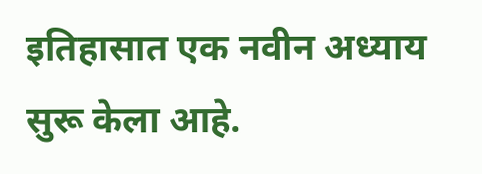इतिहासात एक नवीन अध्याय सुरू केला आहे.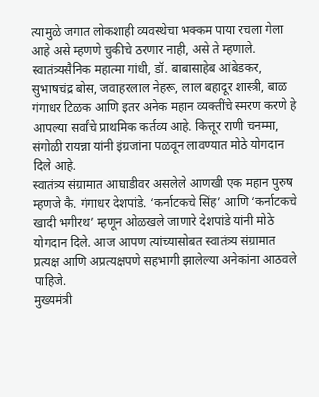त्यामुळे जगात लोकशाही व्यवस्थेचा भक्कम पाया रचला गेला आहे असे म्हणणे चुकीचे ठरणार नाही, असे ते म्हणाले.
स्वातंत्र्यसैनिक महात्मा गांधी, डॉ. बाबासाहेब आंबेडकर, सुभाषचंद्र बोस, जवाहरलाल नेहरू, लाल बहादूर शास्त्री, बाळ गंगाधर टिळक आणि इतर अनेक महान व्यक्तींचे स्मरण करणे हे आपल्या सर्वांचे प्राथमिक कर्तव्य आहे. कित्तूर राणी चनम्मा, संगोळी रायन्ना यांनी इंग्रजांना पळवून लावण्यात मोठे योगदान दिले आहे.
स्वातंत्र्य संग्रामात आघाडीवर असलेले आणखी एक महान पुरुष म्हणजे कै. गंगाधर देशपांडे. ‘कर्नाटकचे सिंह’ आणि ‘कर्नाटकचे खादी भगीरथ’ म्हणून ओळखले जाणारे देशपांडे यांनी मोठे योगदान दिले. आज आपण त्यांच्यासोबत स्वातंत्र्य संग्रामात प्रत्यक्ष आणि अप्रत्यक्षपणे सहभागी झालेल्या अनेकांना आठवले पाहिजे.
मुख्यमंत्री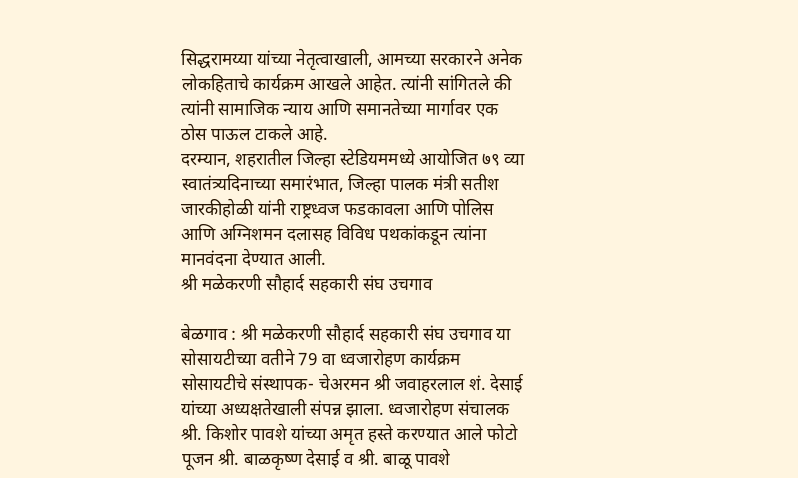सिद्धरामय्या यांच्या नेतृत्वाखाली, आमच्या सरकारने अनेक लोकहिताचे कार्यक्रम आखले आहेत. त्यांनी सांगितले की त्यांनी सामाजिक न्याय आणि समानतेच्या मार्गावर एक ठोस पाऊल टाकले आहे.
दरम्यान, शहरातील जिल्हा स्टेडियममध्ये आयोजित ७९ व्या स्वातंत्र्यदिनाच्या समारंभात, जिल्हा पालक मंत्री सतीश जारकीहोळी यांनी राष्ट्रध्वज फडकावला आणि पोलिस आणि अग्निशमन दलासह विविध पथकांकडून त्यांना मानवंदना देण्यात आली.
श्री मळेकरणी सौहार्द सहकारी संघ उचगाव

बेळगाव : श्री मळेकरणी सौहार्द सहकारी संघ उचगाव या सोसायटीच्या वतीने 79 वा ध्वजारोहण कार्यक्रम सोसायटीचे संस्थापक- चेअरमन श्री जवाहरलाल शं. देसाई यांच्या अध्यक्षतेखाली संपन्न झाला. ध्वजारोहण संचालक श्री. किशोर पावशे यांच्या अमृत हस्ते करण्यात आले फोटो पूजन श्री. बाळकृष्ण देसाई व श्री. बाळू पावशे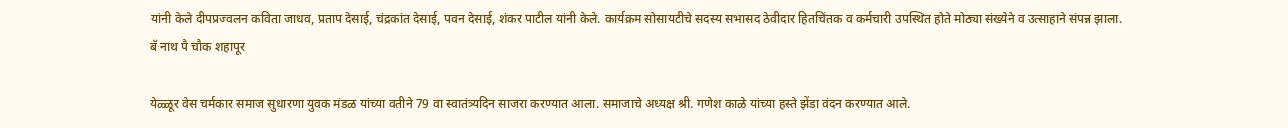यांनी केले दीपप्रज्वलन कविता जाधव, प्रताप देसाई, चंद्रकांत देसाई, पवन देसाई, शंकर पाटील यांनी केले. कार्यक्रम सोसायटीचे सदस्य सभासद ठेवीदार हितचिंतक व कर्मचारी उपस्थित होते मोठ्या संख्येने व उत्साहाने संपन्न झाला.
बॅ नाथ पै चौक शहापूर

येळ्ळूर वेस चर्मकार समाज सुधारणा युवक मंडळ यांच्या वतीने 79 वा स्वातंत्र्यदिन साजरा करण्यात आला. समाजाचे अध्यक्ष श्री. गणेश काळे यांच्या हस्ते झेंडा वंदन करण्यात आले.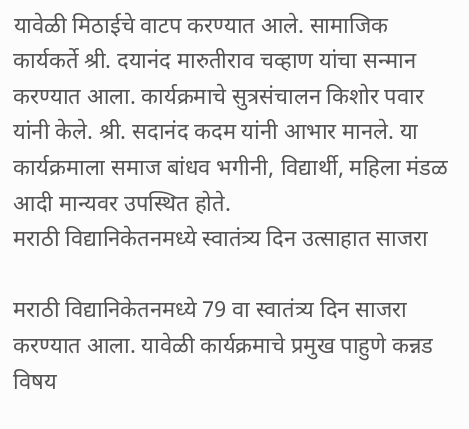यावेळी मिठाईचे वाटप करण्यात आले. सामाजिक कार्यकर्ते श्री. दयानंद मारुतीराव चव्हाण यांचा सन्मान करण्यात आला. कार्यक्रमाचे सुत्रसंचालन किशोर पवार यांनी केले. श्री. सदानंद कदम यांनी आभार मानले. या कार्यक्रमाला समाज बांधव भगीनी, विद्यार्थी, महिला मंडळ आदी मान्यवर उपस्थित होते.
मराठी विद्यानिकेतनमध्ये स्वातंत्र्य दिन उत्साहात साजरा

मराठी विद्यानिकेतनमध्ये 79 वा स्वातंत्र्य दिन साजरा करण्यात आला. यावेळी कार्यक्रमाचे प्रमुख पाहुणे कन्नड विषय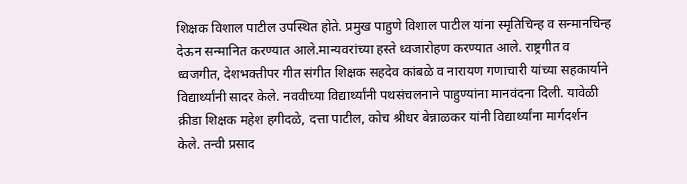शिक्षक विशाल पाटील उपस्थित होते. प्रमुख पाहुणे विशाल पाटील यांना स्मृतिचिन्ह व सन्मानचिन्ह देऊन सन्मानित करण्यात आले.मान्यवरांच्या हस्ते ध्वजारोहण करण्यात आले. राष्ट्रगीत व ध्वजगीत, देशभक्तीपर गीत संगीत शिक्षक सहदेव कांबळे व नारायण गणाचारी यांच्या सहकार्याने विद्यार्थ्यांनी सादर केले. नववीच्या विद्यार्थ्यांनी पथसंचलनाने पाहुण्यांना मानवंदना दिली. यावेळी क्रीडा शिक्षक महेश हगीदळे, दत्ता पाटील, कोच श्रीधर बेन्नाळकर यांनी विद्यार्थ्यांना मार्गदर्शन केले. तन्वी प्रसाद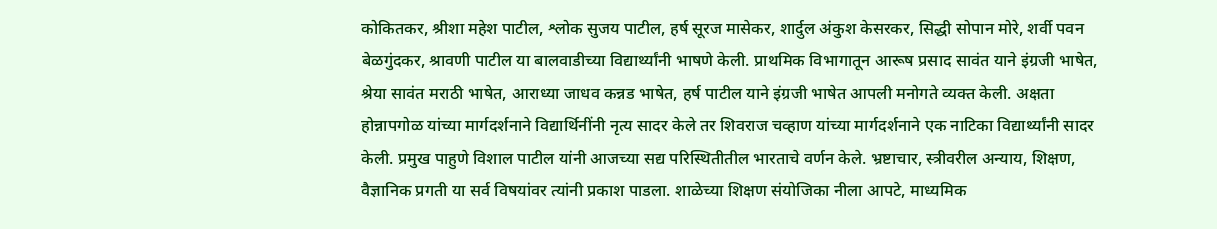कोकितकर, श्रीशा महेश पाटील, श्लोक सुजय पाटील, हर्ष सूरज मासेकर, शार्दुल अंकुश केसरकर, सिद्धी सोपान मोरे, शर्वी पवन बेळगुंदकर, श्रावणी पाटील या बालवाडीच्या विद्यार्थ्यांनी भाषणे केली. प्राथमिक विभागातून आरूष प्रसाद सावंत याने इंग्रजी भाषेत, श्रेया सावंत मराठी भाषेत, आराध्या जाधव कन्नड भाषेत, हर्ष पाटील याने इंग्रजी भाषेत आपली मनोगते व्यक्त केली. अक्षता होन्नापगोळ यांच्या मार्गदर्शनाने विद्यार्थिनींनी नृत्य सादर केले तर शिवराज चव्हाण यांच्या मार्गदर्शनाने एक नाटिका विद्यार्थ्यांनी सादर केली. प्रमुख पाहुणे विशाल पाटील यांनी आजच्या सद्य परिस्थितीतील भारताचे वर्णन केले. भ्रष्टाचार, स्त्रीवरील अन्याय, शिक्षण, वैज्ञानिक प्रगती या सर्व विषयांवर त्यांनी प्रकाश पाडला. शाळेच्या शिक्षण संयोजिका नीला आपटे, माध्यमिक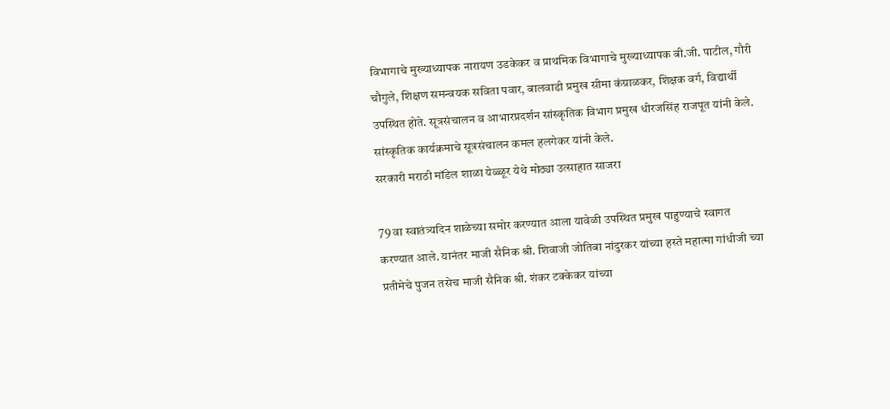विभागाचे मुख्याध्यापक नारायण उडकेकर व प्राथमिक विभागाचे मुख्याध्यापक बी.जी. पाटील, गौरी चौगुले, शिक्षण समन्वयक सविता पवार, बालवाडी प्रमुख सीमा कंग्राळकर, शिक्षक वर्ग, विद्यार्थी उपस्थित होते. सूत्रसंचालन व आभारप्रदर्शन सांस्कृतिक विभाग प्रमुख धीरजसिंह राजपूत यांनी केले. सांस्कृतिक कार्यक्रमाचे सूत्रसंचालन कमल हलगेकर यांनी केले.
सरकारी मराठी मॉडेल शाळा येळ्ळूर येथे मोठ्या उत्साहात साजरा

79 वा स्वातंत्र्यदिन शाळेच्या समोर करण्यात आला यावेळी उपस्थित प्रमुख पाहुण्याचे स्वागत करण्यात आले. यानंतर माजी सैनिक श्री. शिवाजी जोतिबा नांदुरकर यांच्या हस्ते महात्मा गांधीजी च्या प्रतीमेचे पुजन तसेच माजी सैनिक श्री. शंकर टक्केकर यांच्या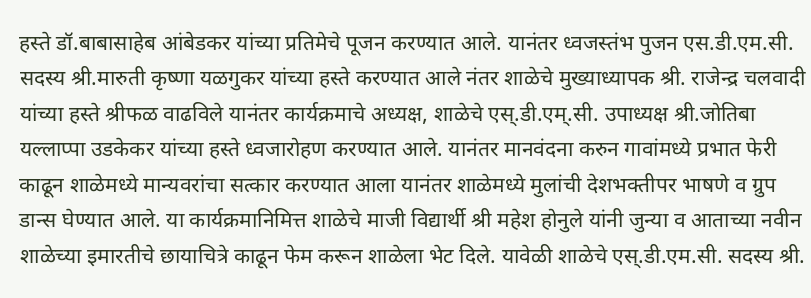हस्ते डॉ.बाबासाहेब आंबेडकर यांच्या प्रतिमेचे पूजन करण्यात आले. यानंतर ध्वजस्तंभ पुजन एस.डी.एम.सी. सदस्य श्री.मारुती कृष्णा यळगुकर यांच्या हस्ते करण्यात आले नंतर शाळेचे मुख्याध्यापक श्री. राजेन्द्र चलवादी यांच्या हस्ते श्रीफळ वाढविले यानंतर कार्यक्रमाचे अध्यक्ष, शाळेचे एस्.डी.एम्.सी. उपाध्यक्ष श्री.जोतिबा यल्लाप्पा उडकेकर यांच्या हस्ते ध्वजारोहण करण्यात आले. यानंतर मानवंदना करुन गावांमध्ये प्रभात फेरी काढून शाळेमध्ये मान्यवरांचा सत्कार करण्यात आला यानंतर शाळेमध्ये मुलांची देशभक्तीपर भाषणे व ग्रुप डान्स घेण्यात आले. या कार्यक्रमानिमित्त शाळेचे माजी विद्यार्थी श्री महेश होनुले यांनी जुन्या व आताच्या नवीन शाळेच्या इमारतीचे छायाचित्रे काढून फेम करून शाळेला भेट दिले. यावेळी शाळेचे एस्.डी.एम.सी. सदस्य श्री.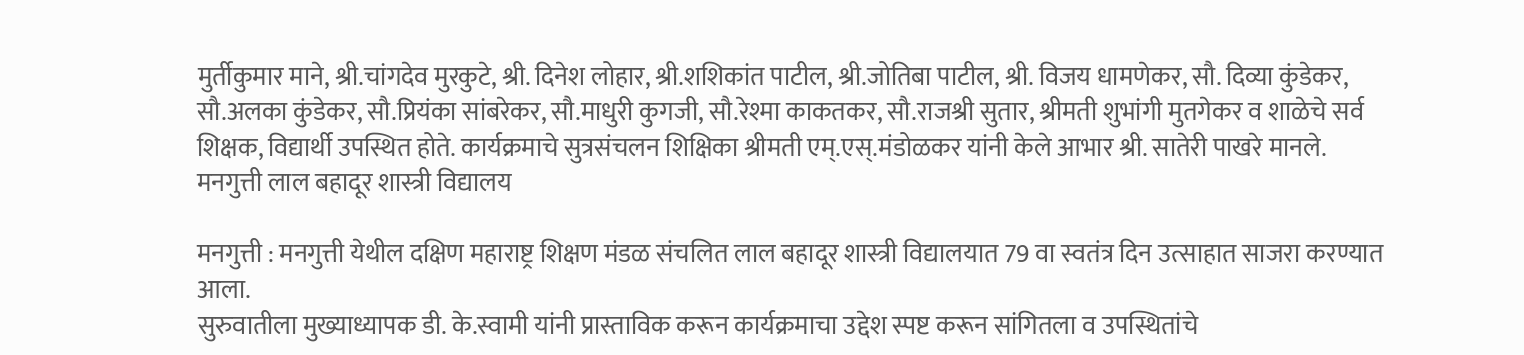मुर्तीकुमार माने, श्री.चांगदेव मुरकुटे, श्री. दिनेश लोहार, श्री.शशिकांत पाटील, श्री.जोतिबा पाटील, श्री. विजय धामणेकर, सौ. दिव्या कुंडेकर, सौ.अलका कुंडेकर, सौ.प्रियंका सांबरेकर, सौ.माधुरी कुगजी, सौ.रेश्मा काकतकर, सौ.राजश्री सुतार, श्रीमती शुभांगी मुतगेकर व शाळेचे सर्व शिक्षक, विद्यार्थी उपस्थित होते. कार्यक्रमाचे सुत्रसंचलन शिक्षिका श्रीमती एम्.एस्.मंडोळकर यांनी केले आभार श्री. सातेरी पाखरे मानले.
मनगुत्ती लाल बहादूर शास्त्री विद्यालय

मनगुत्ती : मनगुत्ती येथील दक्षिण महाराष्ट्र शिक्षण मंडळ संचलित लाल बहादूर शास्त्री विद्यालयात 79 वा स्वतंत्र दिन उत्साहात साजरा करण्यात आला.
सुरुवातीला मुख्याध्यापक डी. के.स्वामी यांनी प्रास्ताविक करून कार्यक्रमाचा उद्देश स्पष्ट करून सांगितला व उपस्थितांचे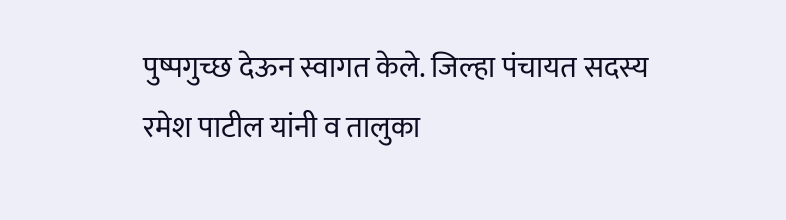पुष्पगुच्छ देऊन स्वागत केले. जिल्हा पंचायत सदस्य रमेश पाटील यांनी व तालुका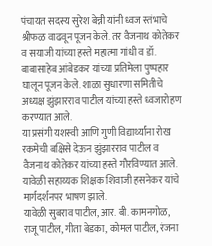पंचायत सदस्य सुरेश बेन्नी यांनी ध्वज स्तंभाचे श्रीफळ वाढवून पूजन केले. तर वैजनाथ कोतेकर व सयाजी यांच्या हस्ते महात्मा गांधी व डॉ. बाबासाहेब आंबेडकर यांच्या प्रतिमेला पुष्पहार घालून पूजन केले. शाळा सुधारणा समितीचे अध्यक्ष झुंझारराव पाटील यांच्या हस्ते ध्वजारोहण करण्यात आले.
या प्रसंगी यशस्वी आणि गुणी विद्यार्थ्यांना रोख रकमेची बक्षिसे देऊन झुंझारराव पाटील व वैजनाथ कोतेकर यांच्या हस्ते गौरविण्यात आले. यावेळी सहाय्यक शिक्षक शिवाजी हसनेकर यांचे मार्गदर्शनपर भाषण झाले.
यावेळी सुबराव पाटील, आर. बी. कामनगोळ, राजू पाटील, गीता बेडका, कोमल पाटील, रंजना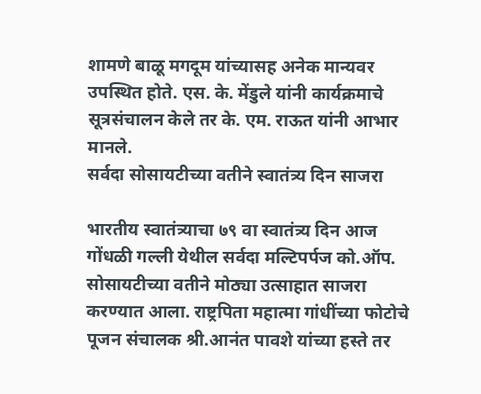शामणे बाळू मगदूम यांच्यासह अनेक मान्यवर उपस्थित होते. एस. के. मेंडुले यांनी कार्यक्रमाचे सूत्रसंचालन केले तर के. एम. राऊत यांनी आभार मानले.
सर्वदा सोसायटीच्या वतीने स्वातंत्र्य दिन साजरा

भारतीय स्वातंत्र्याचा ७९ वा स्वातंत्र्य दिन आज गोंधळी गल्ली येथील सर्वदा मल्टिपर्पज को.ऑप. सोसायटीच्या वतीने मोठ्या उत्साहात साजरा करण्यात आला. राष्ट्रपिता महात्मा गांधींच्या फोटोचे पूजन संचालक श्री.आनंत पावशे यांच्या हस्ते तर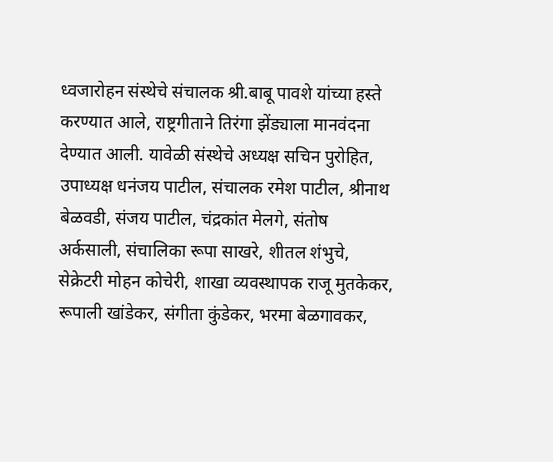ध्वजारोहन संस्थेचे संचालक श्री.बाबू पावशे यांच्या हस्ते करण्यात आले, राष्ट्रगीताने तिरंगा झेंड्याला मानवंदना देण्यात आली. यावेळी संस्थेचे अध्यक्ष सचिन पुरोहित, उपाध्यक्ष धनंजय पाटील, संचालक रमेश पाटील, श्रीनाथ बेळवडी, संजय पाटील, चंद्रकांत मेलगे, संतोष अर्कसाली, संचालिका रूपा साखरे, शीतल शंभुचे, सेक्रेटरी मोहन कोचेरी, शाखा व्यवस्थापक राजू मुतकेकर, रूपाली खांडेकर, संगीता कुंडेकर, भरमा बेळगावकर,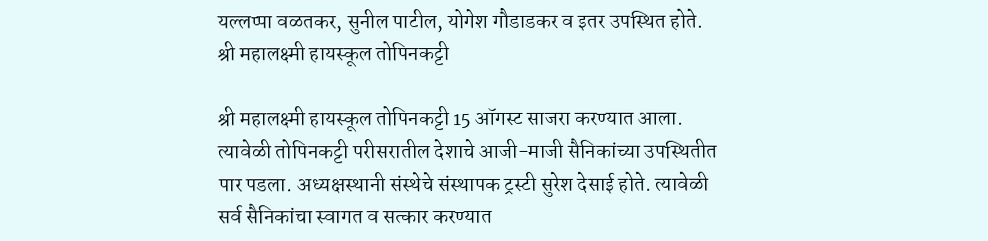यल्लप्पा वळतकर, सुनील पाटील, योगेश गौडाडकर व इतर उपस्थित होते.
श्री महालक्ष्मी हायस्कूल तोपिनकट्टी

श्री महालक्ष्मी हायस्कूल तोपिनकट्टी 15 ऑगस्ट साजरा करण्यात आला. त्यावेळी तोपिनकट्टी परीसरातील देशाचे आजी-माजी सैनिकांच्या उपस्थितीत पार पडला. अध्यक्षस्थानी संस्थेचे संस्थापक ट्रस्टी सुरेश देसाई होते. त्यावेळी सर्व सैनिकांचा स्वागत व सत्कार करण्यात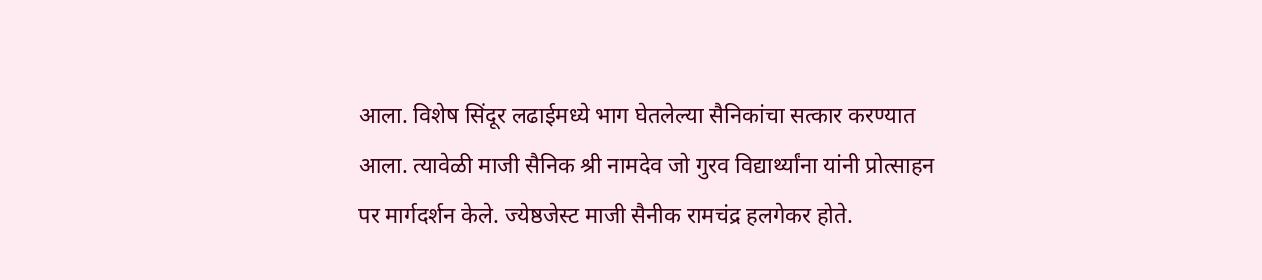आला. विशेष सिंदूर लढाईमध्ये भाग घेतलेल्या सैनिकांचा सत्कार करण्यात आला. त्यावेळी माजी सैनिक श्री नामदेव जो गुरव विद्यार्थ्यांना यांनी प्रोत्साहन पर मार्गदर्शन केले. ज्येष्ठजेस्ट माजी सैनीक रामचंद्र हलगेकर होते.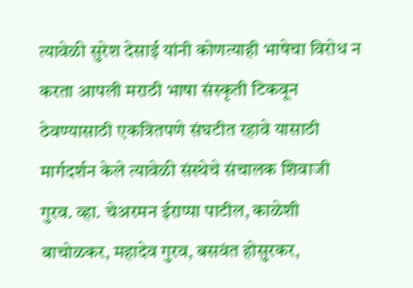त्यावेळी सुरेश देसाई यांनी कोणत्याही भाषेचा विरोध न करता आपली मराठी भाषा संस्कृती टिकवून ठेवण्यासाठी एकत्रितपणे संघटीत रहावे यासाठी मार्गदर्शन केले त्यावेळी संस्थेचे संचालक शिवाजी गुरव. व्हा. चेअरमन ईराप्पा पाटील, काळेशी बाचोळकर, महादेव गुरव, बसवंत होसुरकर,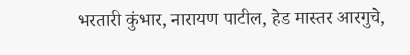भरतारी कुंभार, नारायण पाटील, हेड मास्तर आरगुचे,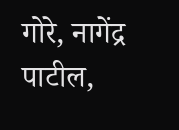गोरे, नागेंद्र पाटील,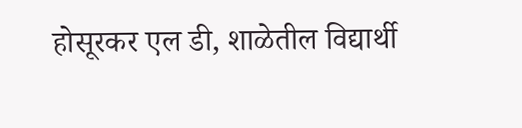होसूरकर एल डी, शाळेतील विद्यार्थी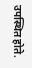उपस्थित होते.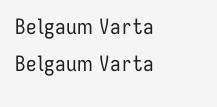Belgaum Varta Belgaum Varta